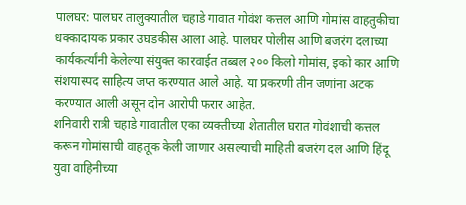पालघर: पालघर तालुक्यातील चहाडे गावात गोवंश कत्तल आणि गोमांस वाहतुकीचा धक्कादायक प्रकार उघडकीस आला आहे. पालघर पोलीस आणि बजरंग दलाच्या कार्यकर्त्यांनी केलेल्या संयुक्त कारवाईत तब्बल २०० किलो गोमांस, इको कार आणि संशयास्पद साहित्य जप्त करण्यात आले आहे. या प्रकरणी तीन जणांना अटक करण्यात आली असून दोन आरोपी फरार आहेत.
शनिवारी रात्री चहाडे गावातील एका व्यक्तीच्या शेतातील घरात गोवंशाची कत्तल करून गोमांसाची वाहतूक केली जाणार असल्याची माहिती बजरंग दल आणि हिंदू युवा वाहिनीच्या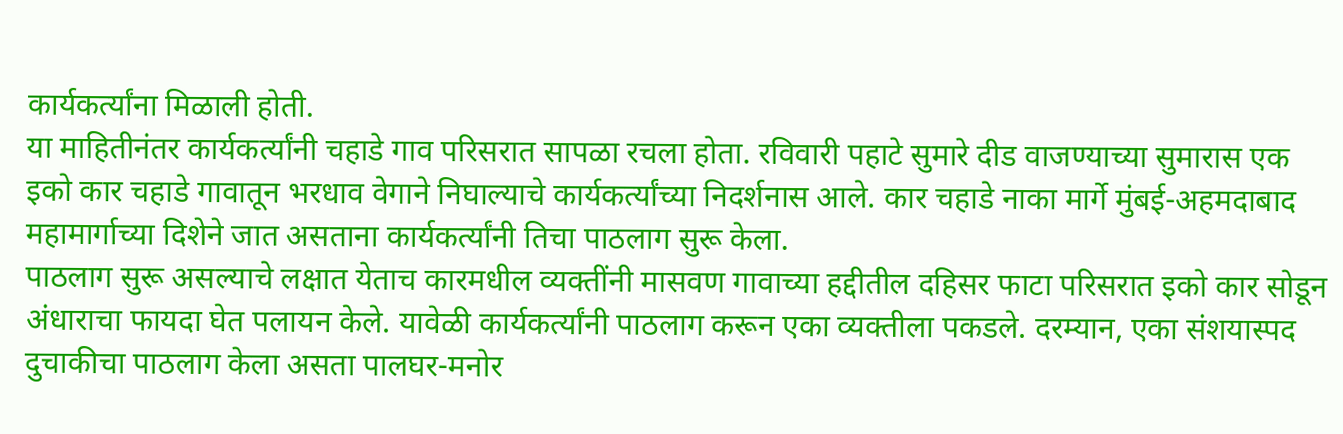कार्यकर्त्यांना मिळाली होती.
या माहितीनंतर कार्यकर्त्यांनी चहाडे गाव परिसरात सापळा रचला होता. रविवारी पहाटे सुमारे दीड वाजण्याच्या सुमारास एक इको कार चहाडे गावातून भरधाव वेगाने निघाल्याचे कार्यकर्त्यांच्या निदर्शनास आले. कार चहाडे नाका मार्गे मुंबई-अहमदाबाद महामार्गाच्या दिशेने जात असताना कार्यकर्त्यांनी तिचा पाठलाग सुरू केला.
पाठलाग सुरू असल्याचे लक्षात येताच कारमधील व्यक्तींनी मासवण गावाच्या हद्दीतील दहिसर फाटा परिसरात इको कार सोडून अंधाराचा फायदा घेत पलायन केले. यावेळी कार्यकर्त्यांनी पाठलाग करून एका व्यक्तीला पकडले. दरम्यान, एका संशयास्पद दुचाकीचा पाठलाग केला असता पालघर-मनोर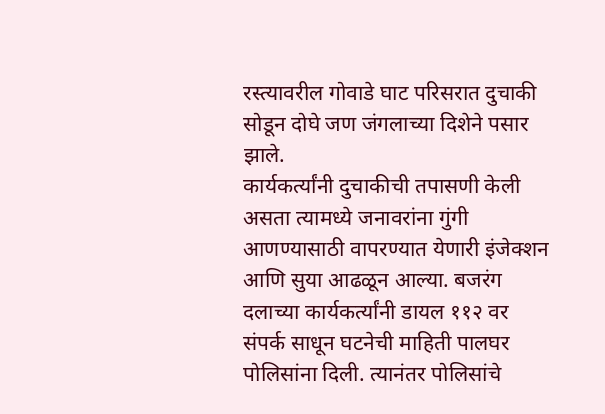रस्त्यावरील गोवाडे घाट परिसरात दुचाकी सोडून दोघे जण जंगलाच्या दिशेने पसार झाले.
कार्यकर्त्यांनी दुचाकीची तपासणी केली असता त्यामध्ये जनावरांना गुंगी आणण्यासाठी वापरण्यात येणारी इंजेक्शन आणि सुया आढळून आल्या. बजरंग दलाच्या कार्यकर्त्यांनी डायल ११२ वर संपर्क साधून घटनेची माहिती पालघर पोलिसांना दिली. त्यानंतर पोलिसांचे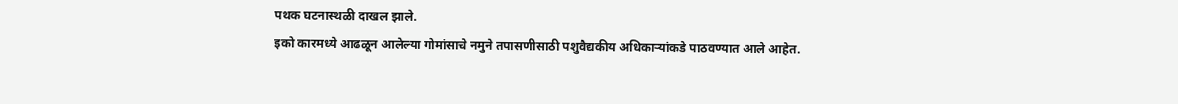पथक घटनास्थळी दाखल झाले.
इको कारमध्ये आढळून आलेल्या गोमांसाचे नमुने तपासणीसाठी पशुवैद्यकीय अधिकाऱ्यांकडे पाठवण्यात आले आहेत.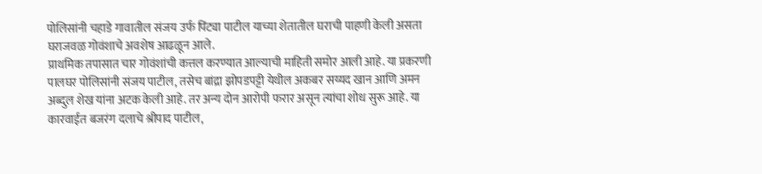पोलिसांनी चहाडे गावातील संजय उर्फ पिंट्या पाटील याच्या शेतातील घराची पाहणी केली असता घराजवळ गोवंशाचे अवशेष आढळून आले.
प्राथमिक तपासात चार गोवंशांची कत्तल करण्यात आल्याची माहिती समोर आली आहे. या प्रकरणी पालघर पोलिसांनी संजय पाटील, तसेच बांद्रा झोपडपट्टी येथील अकबर सय्यद खान आणि अमन अब्दुल शेख यांना अटक केली आहे. तर अन्य दोन आरोपी फरार असून त्यांचा शोध सुरू आहे. या कारवाईत बजरंग दलाचे श्रीपाद पाटील,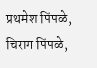प्रथमेश पिंपळे, चिराग पिंपळे,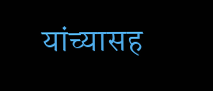यांच्यासह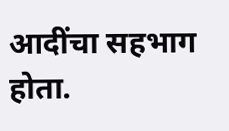आदींचा सहभाग होता.